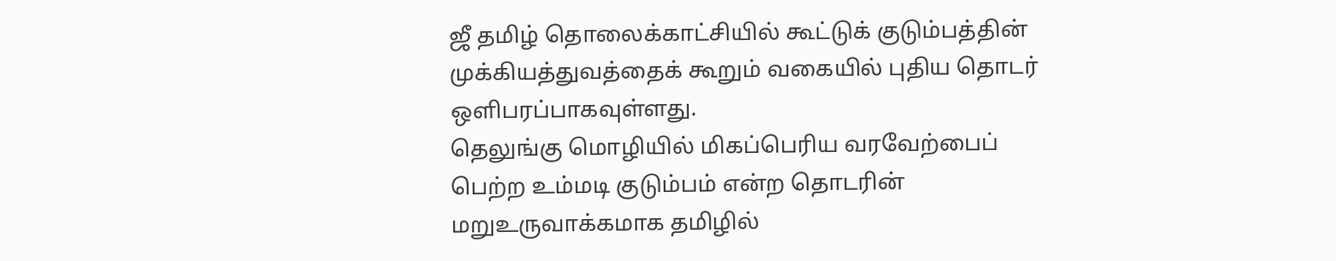ஜீ தமிழ் தொலைக்காட்சியில் கூட்டுக் குடும்பத்தின் முக்கியத்துவத்தைக் கூறும் வகையில் புதிய தொடர் ஒளிபரப்பாகவுள்ளது.
தெலுங்கு மொழியில் மிகப்பெரிய வரவேற்பைப் பெற்ற உம்மடி குடும்பம் என்ற தொடரின் மறுஉருவாக்கமாக தமிழில்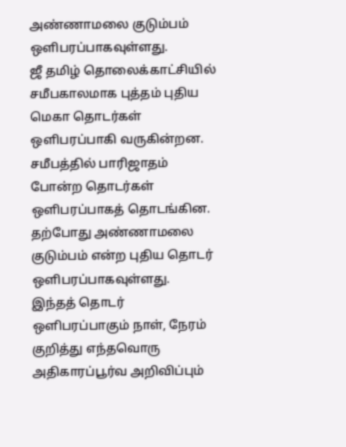அண்ணாமலை குடும்பம் ஒளிபரப்பாகவுள்ளது.
ஜீ தமிழ் தொலைக்காட்சியில் சமீபகாலமாக புத்தம் புதிய மெகா தொடர்கள் ஒளிபரப்பாகி வருகின்றன. சமீபத்தில் பாரிஜாதம் போன்ற தொடர்கள் ஒளிபரப்பாகத் தொடங்கின. தற்போது அண்ணாமலை குடும்பம் என்ற புதிய தொடர் ஒளிபரப்பாகவுள்ளது.
இந்தத் தொடர் ஒளிபரப்பாகும் நாள், நேரம் குறித்து எந்தவொரு அதிகாரப்பூர்வ அறிவிப்பும்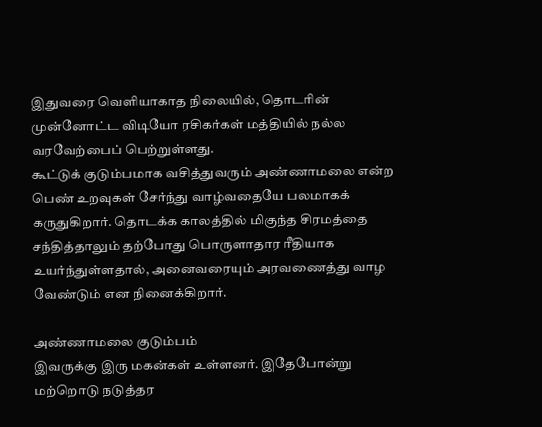இதுவரை வெளியாகாத நிலையில், தொடரின் முன்னோட்ட விடியோ ரசிகர்கள் மத்தியில் நல்ல வரவேற்பைப் பெற்றுள்ளது.
கூட்டுக் குடும்பமாக வசித்துவரும் அண்ணாமலை என்ற பெண் உறவுகள் சேர்ந்து வாழ்வதையே பலமாகக் கருதுகிறார். தொடக்க காலத்தில் மிகுந்த சிரமத்தை சந்தித்தாலும் தற்போது பொருளாதார ரீதியாக உயர்ந்துள்ளதால், அனைவரையும் அரவணைத்து வாழ வேண்டும் என நினைக்கிறார்.

அண்ணாமலை குடும்பம்
இவருக்கு இரு மகன்கள் உள்ளனர். இதேபோன்று மற்றொடு நடுத்தர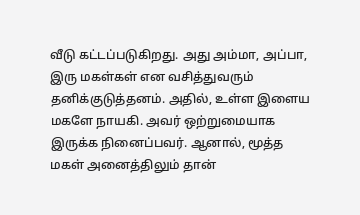வீடு கட்டப்படுகிறது. அது அம்மா, அப்பா, இரு மகள்கள் என வசித்துவரும் தனிக்குடுத்தனம். அதில், உள்ள இளைய மகளே நாயகி. அவர் ஒற்றுமையாக இருக்க நினைப்பவர். ஆனால், மூத்த மகள் அனைத்திலும் தான்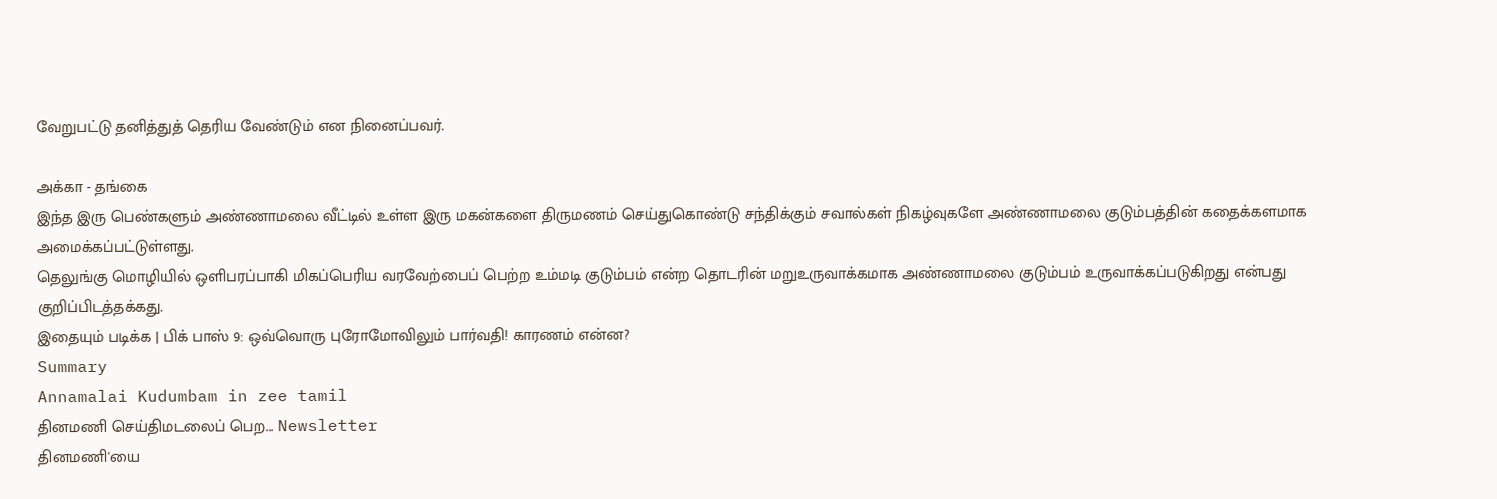வேறுபட்டு தனித்துத் தெரிய வேண்டும் என நினைப்பவர்.

அக்கா - தங்கை
இந்த இரு பெண்களும் அண்ணாமலை வீட்டில் உள்ள இரு மகன்களை திருமணம் செய்துகொண்டு சந்திக்கும் சவால்கள் நிகழ்வுகளே அண்ணாமலை குடும்பத்தின் கதைக்களமாக அமைக்கப்பட்டுள்ளது.
தெலுங்கு மொழியில் ஒளிபரப்பாகி மிகப்பெரிய வரவேற்பைப் பெற்ற உம்மடி குடும்பம் என்ற தொடரின் மறுஉருவாக்கமாக அண்ணாமலை குடும்பம் உருவாக்கப்படுகிறது என்பது குறிப்பிடத்தக்கது.
இதையும் படிக்க | பிக் பாஸ் 9: ஒவ்வொரு புரோமோவிலும் பார்வதி! காரணம் என்ன?
Summary
Annamalai Kudumbam in zee tamil
தினமணி செய்திமடலைப் பெற... Newsletter
தினமணி'யை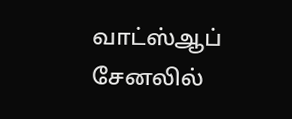வாட்ஸ்ஆப் சேனலில்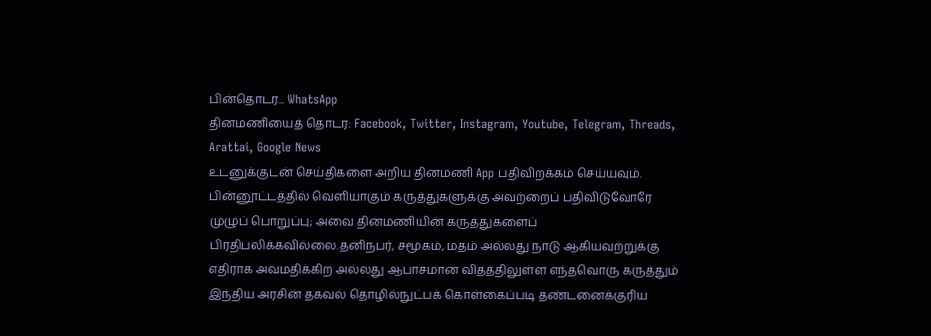பின்தொடர... WhatsApp
தினமணியைத் தொடர: Facebook, Twitter, Instagram, Youtube, Telegram, Threads, Arattai, Google News
உடனுக்குடன் செய்திகளை அறிய தினமணி App பதிவிறக்கம் செய்யவும்.
பின்னூட்டத்தில் வெளியாகும் கருத்துகளுக்கு அவற்றைப் பதிவிடுவோரே முழுப் பொறுப்பு; அவை தினமணியின் கருத்துகளைப் பிரதிபலிக்கவில்லை.தனிநபர், சமூகம், மதம் அல்லது நாடு ஆகியவற்றுக்கு எதிராக அவமதிக்கிற அல்லது ஆபாசமான விதத்திலுள்ள எந்தவொரு கருத்தும் இந்திய அரசின் தகவல் தொழில்நுட்பக் கொள்கைப்படி தண்டனைக்குரிய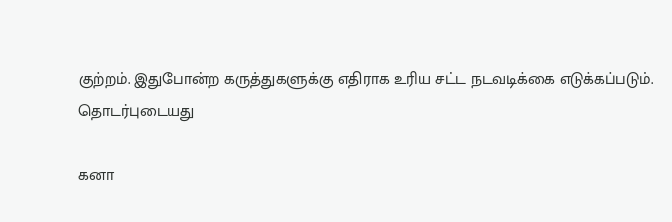குற்றம். இதுபோன்ற கருத்துகளுக்கு எதிராக உரிய சட்ட நடவடிக்கை எடுக்கப்படும்.
தொடர்புடையது

கனா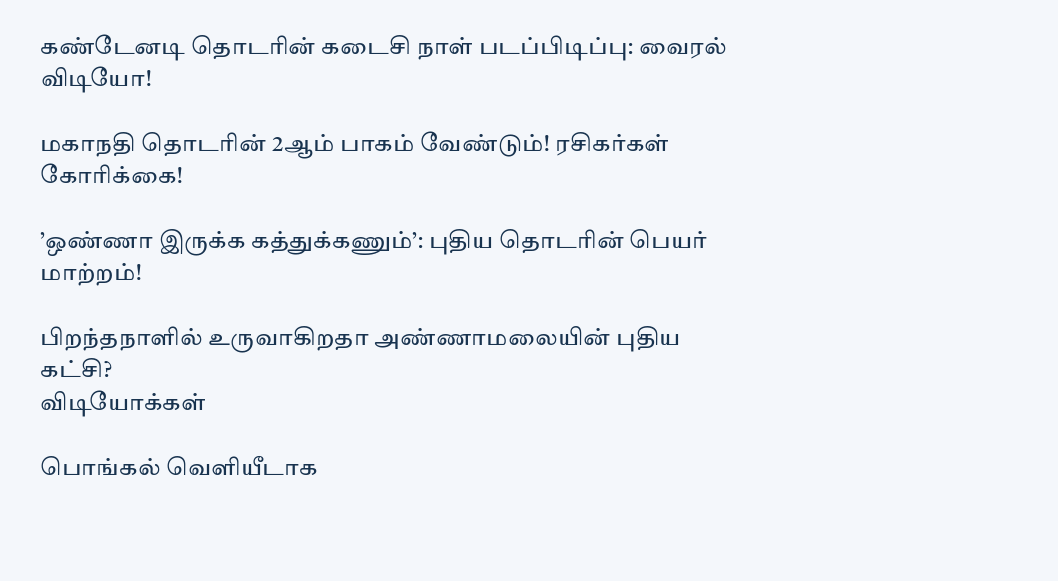கண்டேனடி தொடரின் கடைசி நாள் படப்பிடிப்பு: வைரல் விடியோ!

மகாநதி தொடரின் 2ஆம் பாகம் வேண்டும்! ரசிகர்கள் கோரிக்கை!

’ஒண்ணா இருக்க கத்துக்கணும்’: புதிய தொடரின் பெயர் மாற்றம்!

பிறந்தநாளில் உருவாகிறதா அண்ணாமலையின் புதிய கட்சி?
விடியோக்கள்

பொங்கல் வெளியீடாக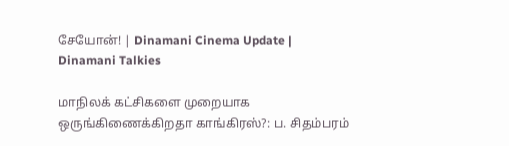சேயோன்! | Dinamani Cinema Update | Dinamani Talkies

மாநிலக் கட்சிகளை முறையாக ஒருங்கிணைக்கிறதா காங்கிரஸ்?: ப. சிதம்பரம்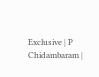Exclusive | P Chidambaram |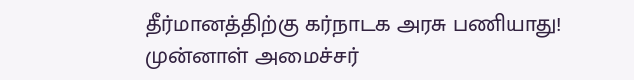தீர்மானத்திற்கு கர்நாடக அரசு பணியாது! முன்னாள் அமைச்சர்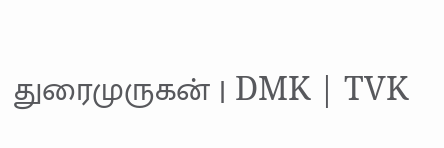துரைமுருகன் | DMK | TVK